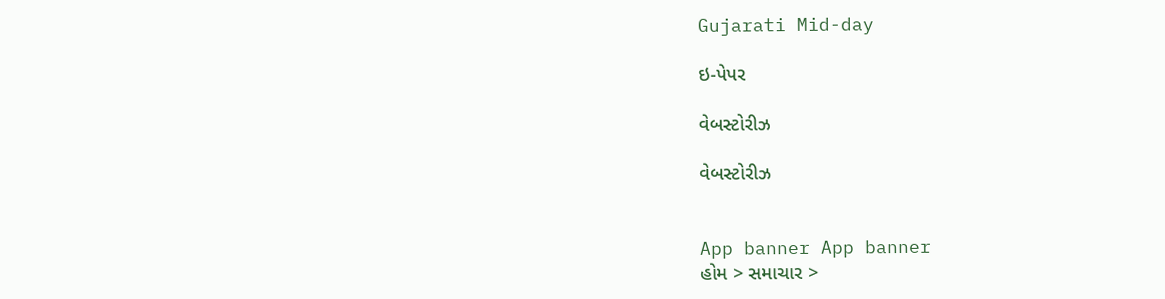Gujarati Mid-day

ઇ-પેપર

વેબસ્ટોરીઝ

વેબસ્ટોરીઝ


App banner App banner
હોમ > સમાચાર >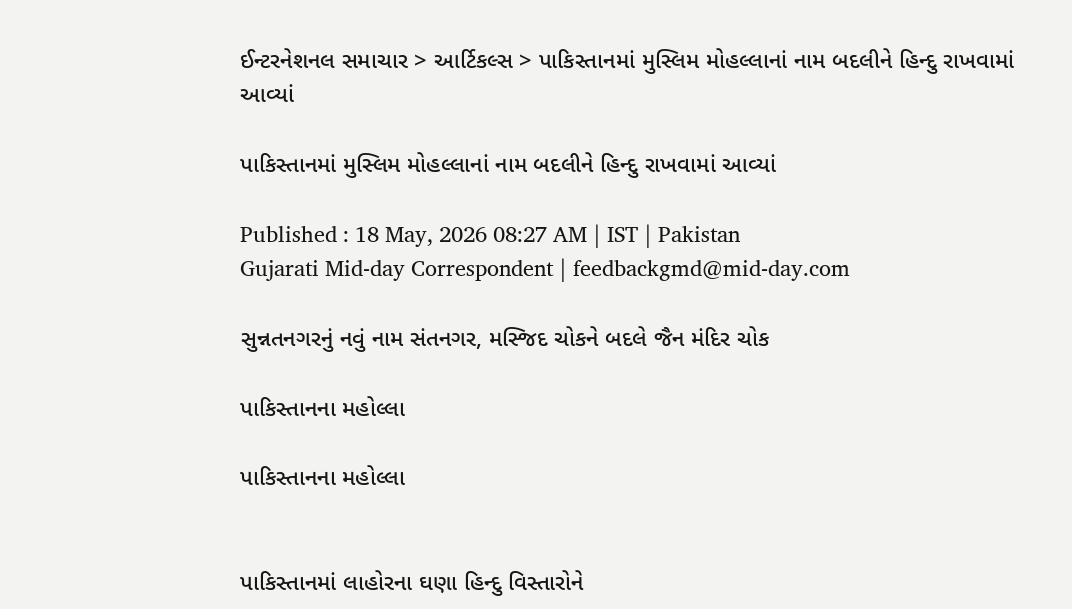ઈન્ટરનેશનલ સમાચાર > આર્ટિકલ્સ > પાકિસ્તાનમાં મુસ્લિમ મોહલ્લાનાં નામ બદલીને હિન્દુ રાખવામાં આવ્યાં

પાકિસ્તાનમાં મુસ્લિમ મોહલ્લાનાં નામ બદલીને હિન્દુ રાખવામાં આવ્યાં

Published : 18 May, 2026 08:27 AM | IST | Pakistan
Gujarati Mid-day Correspondent | feedbackgmd@mid-day.com

સુન્નતનગરનું નવું નામ સંતનગર, મસ્જિદ ચોકને બદલે જૈન મંદિર ચોક

પાકિસ્તાનના મહોલ્લા

પાકિસ્તાનના મહોલ્લા


પાકિસ્તાનમાં લાહોરના ઘણા હિન્દુ વિસ્તારોને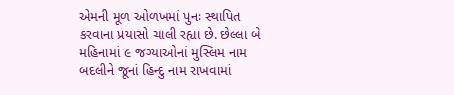એમની મૂળ ઓળખમાં પુનઃ સ્થાપિત કરવાના પ્રયાસો ચાલી રહ્યા છે. છેલ્લા બે મહિનામાં ૯ જગ્યાઓનાં મુસ્લિમ નામ બદલીને જૂનાં હિન્દુ નામ રાખવામાં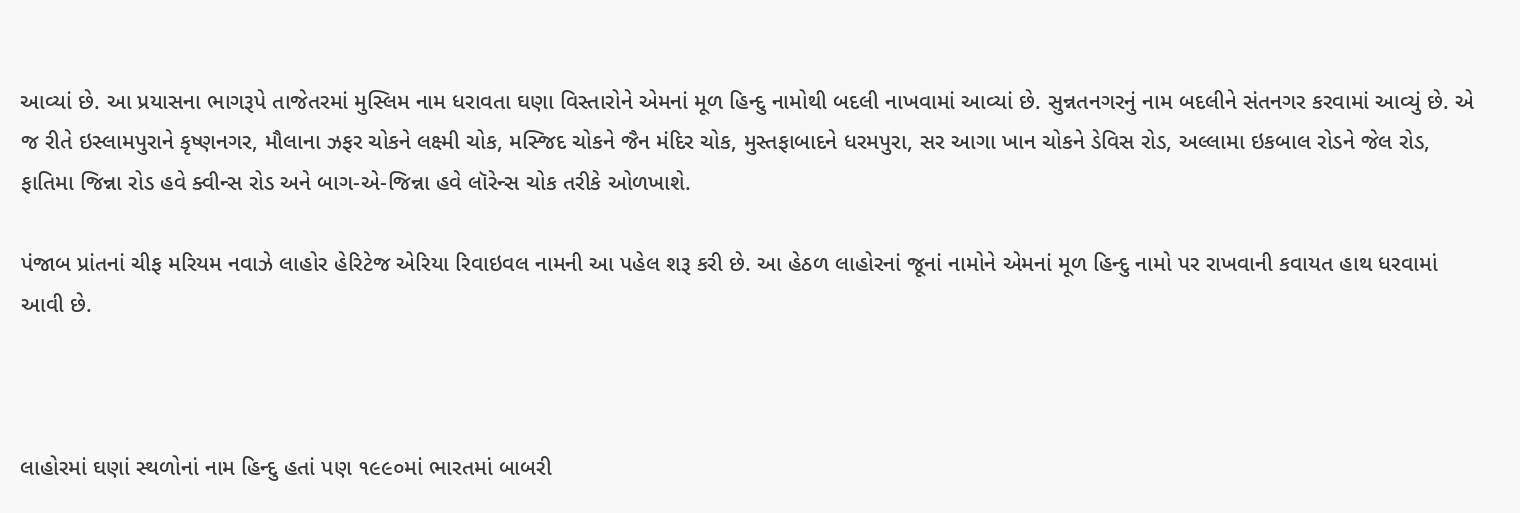આવ્યાં છે. આ પ્રયાસના ભાગરૂપે તાજેતરમાં મુસ્લિમ નામ ધરાવતા ઘણા વિસ્તારોને એમનાં મૂળ હિન્દુ નામોથી બદલી નાખવામાં આવ્યાં છે. સુન્નતનગરનું નામ બદલીને સંતનગર કરવામાં આવ્યું છે. એ જ રીતે ઇસ્લામપુરાને કૃષ્ણનગર, મૌલાના ઝફર ચોકને લક્ષ્મી ચોક, મસ્જિદ ચોકને જૈન મંદિર ચોક, મુસ્તફાબાદને ધરમપુરા, સર આગા ખાન ચોકને ડેવિસ રોડ, અલ્લામા ઇકબાલ રોડને જેલ રોડ, ફાતિમા જિન્ના રોડ હવે ક્વીન્સ રોડ અને બાગ-એ-જિન્ના હવે લૉરેન્સ ચોક તરીકે ઓળખાશે.

પંજાબ પ્રાંતનાં ચીફ મરિયમ નવાઝે લાહોર હેરિટેજ એરિયા રિવાઇવલ નામની આ પહેલ શરૂ કરી છે. આ હેઠળ લાહોરનાં જૂનાં નામોને એમનાં મૂળ હિન્દુ નામો પર રાખવાની કવાયત હાથ ધરવામાં આવી છે.



લાહોરમાં ઘણાં સ્થળોનાં નામ હિન્દુ હતાં પણ ૧૯૯૦માં ભારતમાં બાબરી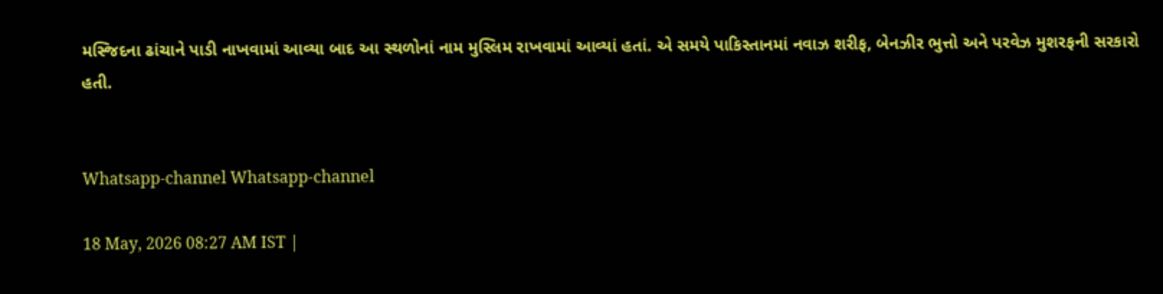મસ્જિદના ઢાંચાને પાડી નાખવામાં આવ્યા બાદ આ સ્થળોનાં નામ મુસ્લિમ રાખવામાં આવ્યાં હતાં. એ સમયે પાકિસ્તાનમાં નવાઝ શરીફ, બેનઝીર ભુત્તો અને પરવેઝ મુશરફની સરકારો હતી.


Whatsapp-channel Whatsapp-channel

18 May, 2026 08:27 AM IST |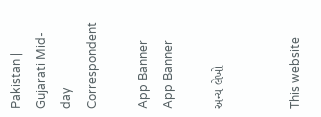Pakistan | Gujarati Mid-day Correspondent

App Banner App Banner

અન્ય લેખો


This website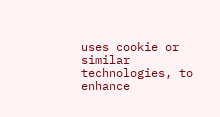uses cookie or similar technologies, to enhance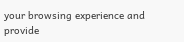your browsing experience and provide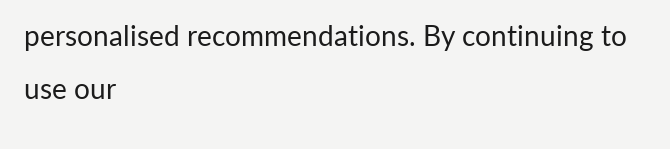personalised recommendations. By continuing to use our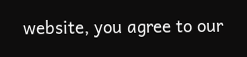website, you agree to our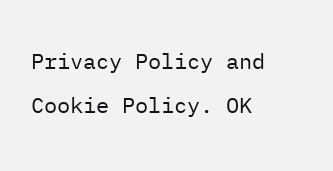Privacy Policy and Cookie Policy. OK